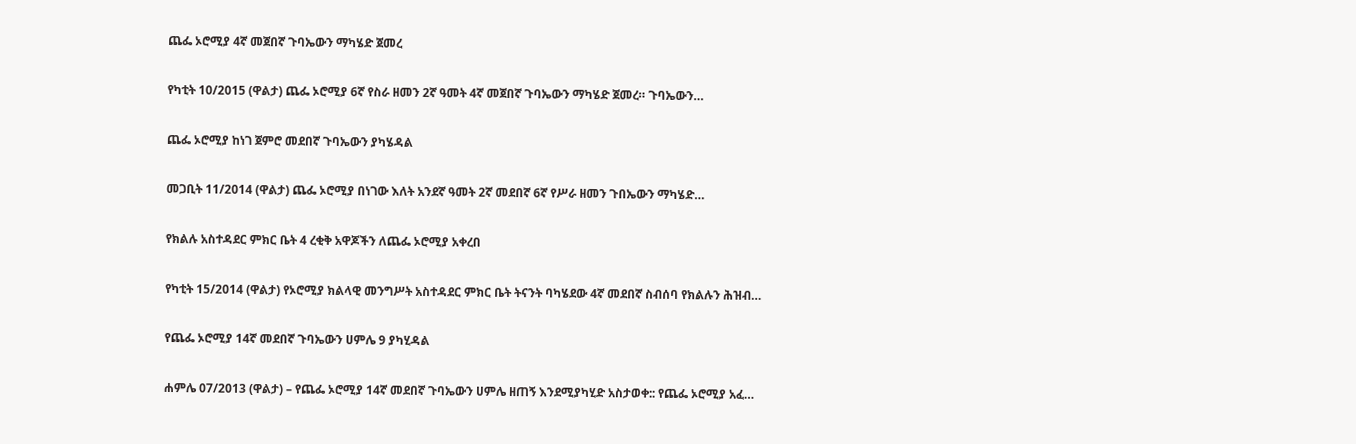ጨፌ ኦሮሚያ 4ኛ መጀበኛ ጉባኤውን ማካሄድ ጀመረ

የካቲት 10/2015 (ዋልታ) ጨፌ ኦሮሚያ 6ኛ የስራ ዘመን 2ኛ ዓመት 4ኛ መጀበኛ ጉባኤውን ማካሄድ ጀመረ። ጉባኤውን…

ጨፌ ኦሮሚያ ከነገ ጀምሮ መደበኛ ጉባኤውን ያካሄዳል

መጋቢት 11/2014 (ዋልታ) ጨፌ ኦሮሚያ በነገው እለት አንደኛ ዓመት 2ኛ መደበኛ 6ኛ የሥራ ዘመን ጉበኤውን ማካሄድ…

የክልሉ አስተዳደር ምክር ቤት 4 ረቂቅ አዋጆችን ለጨፌ ኦሮሚያ አቀረበ

የካቲት 15/2014 (ዋልታ) የኦሮሚያ ክልላዊ መንግሥት አስተዳደር ምክር ቤት ትናንት ባካሄደው 4ኛ መደበኛ ስብሰባ የክልሉን ሕዝብ…

የጨፌ ኦሮሚያ 14ኛ መደበኛ ጉባኤውን ሀምሌ 9 ያካሂዳል

ሐምሌ 07/2013 (ዋልታ) – የጨፌ ኦሮሚያ 14ኛ መደበኛ ጉባኤውን ሀምሌ ዘጠኝ እንደሚያካሂድ አስታወቀ:: የጨፌ ኦሮሚያ አፈ…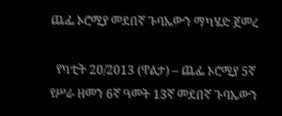ጨፌ ኦሮሚያ መደበኛ ጉባኤውን ማካሄድ ጀመረ

  የካቲት 20/2013 (ዋልታ) – ጨፌ ኦሮሚያ 5ኛ የሥራ ዘመን 6ኛ ዓመት 13ኛ መደበኛ ጉባኤውን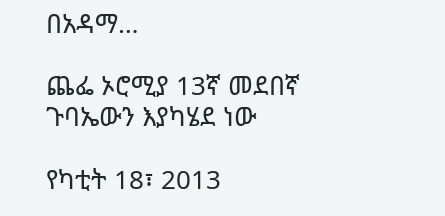በአዳማ…

ጨፌ ኦሮሚያ 13ኛ መደበኛ ጉባኤውን እያካሄደ ነው

የካቲት 18፣ 2013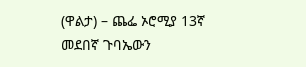(ዋልታ) – ጨፌ ኦሮሚያ 13ኛ መደበኛ ጉባኤውን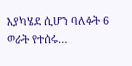እያካሄደ ሲሆን ባለፉት 6 ወራት የተሰሩ…